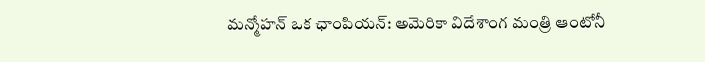మన్మోహన్ ఒక ఛాంపియన్: అమెరికా విదేశాంగ మంత్రి ఆంటోనీ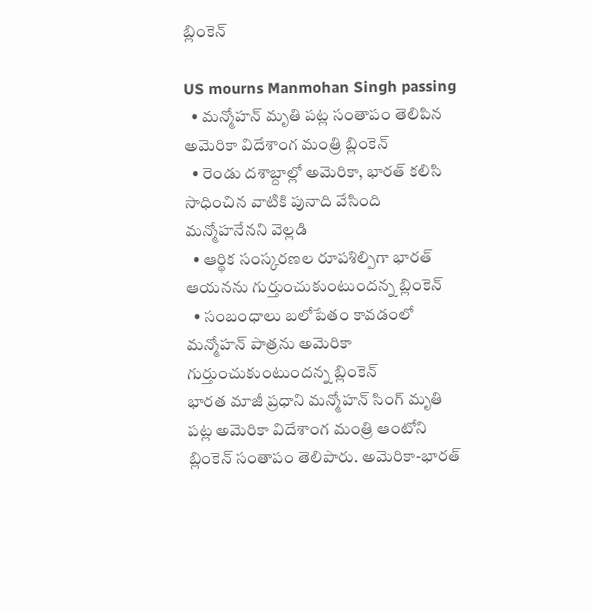బ్లింకెన్

US mourns Manmohan Singh passing
  • మన్మోహన్ మృతి పట్ల సంతాపం తెలిపిన అమెరికా విదేశాంగ మంత్రి బ్లింకెన్
  • రెండు దశాబ్దాల్లో అమెరికా, భారత్ కలిసి సాధించిన వాటికి పునాది వేసింది మన్మోహనేనని వెల్లడి
  • ఆర్థిక సంస్కరణల రూపశిల్పిగా భారత్ ఆయనను గుర్తుంచుకుంటుందన్న బ్లింకెన్
  • సంబంధాలు బలోపేతం కావడంలో మన్మోహన్ పాత్రను అమెరికా గుర్తుంచుకుంటుందన్న బ్లింకెన్
భారత మాజీ ప్రధాని మన్మోహన్ సింగ్ మృతి పట్ల అమెరికా విదేశాంగ మంత్రి ఆంటోని బ్లింకెన్ సంతాపం తెలిపారు. అమెరికా-భారత్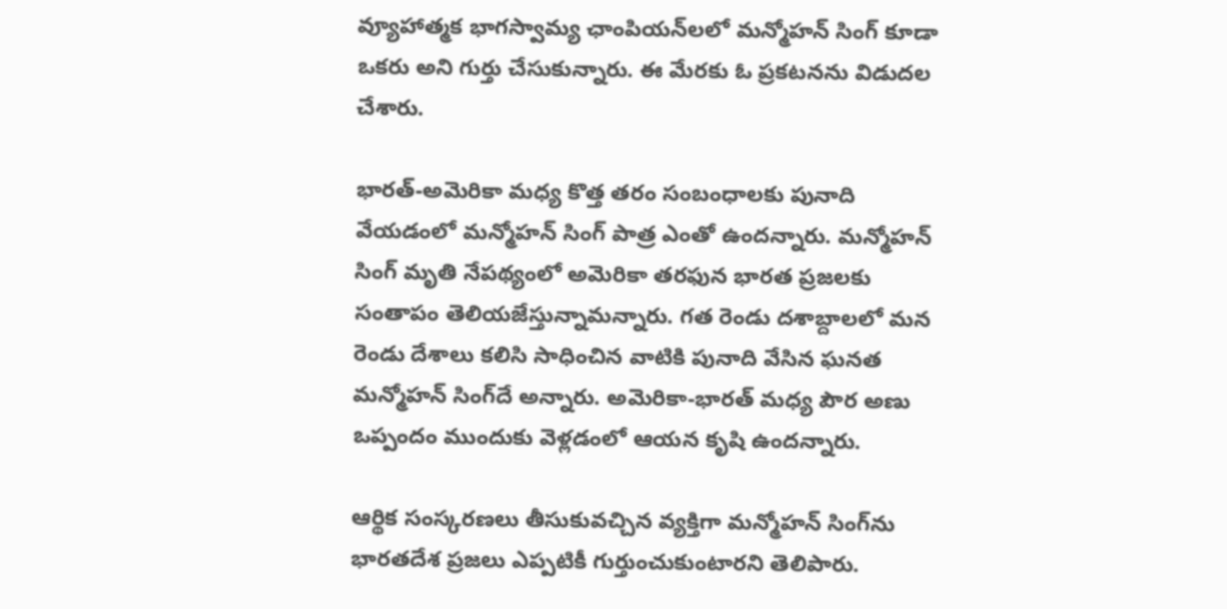వ్యూహాత్మక భాగస్వామ్య ఛాంపియన్‌లలో మన్మోహన్ సింగ్ కూడా ఒకరు అని గుర్తు చేసుకున్నారు. ఈ మేరకు ఓ ప్రకటనను విడుదల చేశారు.

భారత్-అమెరికా మధ్య కొత్త తరం సంబంధాలకు పునాది వేయడంలో మన్మోహన్ సింగ్ పాత్ర ఎంతో ఉందన్నారు. మన్మోహన్ సింగ్ మృతి నేపథ్యంలో అమెరికా తరఫున భారత ప్రజలకు సంతాపం తెలియజేస్తున్నామన్నారు. గత రెండు దశాబ్దాలలో మన రెండు దేశాలు కలిసి సాధించిన వాటికి పునాది వేసిన ఘనత మన్మోహన్ సింగ్‌దే అన్నారు. అమెరికా-భారత్ మధ్య పౌర అణు ఒప్పందం ముందుకు వెళ్లడంలో ఆయన కృషి ఉందన్నారు.

ఆర్థిక సంస్కరణలు తీసుకువచ్చిన వ్యక్తిగా మన్మోహన్ సింగ్‌ను భారతదేశ ప్రజలు ఎప్పటికీ గుర్తుంచుకుంటారని తెలిపారు.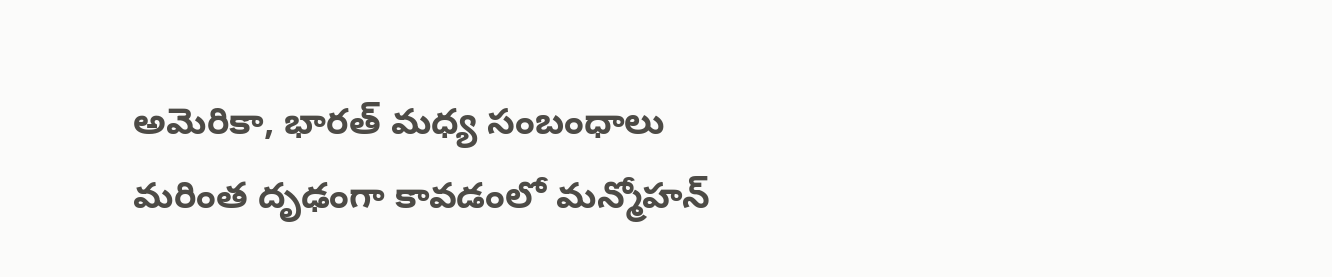అమెరికా, భారత్ మధ్య సంబంధాలు మరింత దృఢంగా కావడంలో మన్మోహన్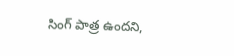సింగ్ పాత్ర ఉందని,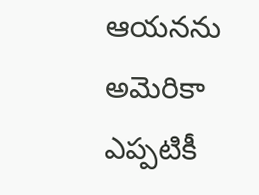ఆయనను అమెరికా ఎప్పటికీ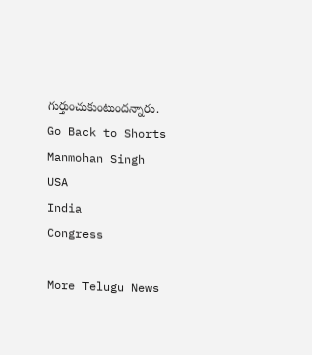గుర్తుంచుకుంటుందన్నారు.
Go Back to Shorts
Manmohan Singh
USA
India
Congress

More Telugu News